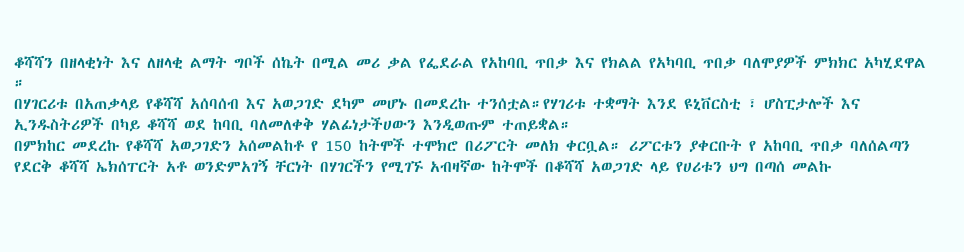ቆሻሻን በዘላቂነት እና ለዘላቂ ልማት ግቦች ሰኬት በሚል መሪ ቃል የፌደራል የአከባቢ ጥበቃ እና የክልል የአካባቢ ጥበቃ ባለሞያዎች ምክክር አካሂደዋል ።
በሃገርሪቱ በአጠቃላይ የቆሻሻ አሰባሰብ እና አወጋገድ ደካም መሆኑ በመደረኩ ተንሰቷል።የሃገሪቱ ተቋማት እንደ ዩኒቨርስቲ ፣ ሆስፒታሎች እና ኢንዱስትሪዎች በካይ ቆሻሻ ወደ ከባቢ ባለመለቀቅ ሃልፊነታችሀውን እንዲወጡም ተጠይቋል።
በምክከር መደረኩ የቆሻሻ አወጋገድን አሰመልከቶ የ 150 ከትሞች ተሞክሮ በሪፖርት መለክ ቀርቧል። ሪፖርቱን ያቀርቡት የ አከባቢ ጥበቃ ባለሰልጣን የደርቅ ቆሻሻ ኤክሰፐርት አቶ ወንድምአገኝ ቸርነት በሃገርችን የሚገኙ አብዛኛው ከትሞች በቆሻሻ አወጋገድ ላይ የሀሪቱን ህግ በጣሰ መልኩ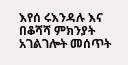እየሰ ሩእንዳሉ እና በቆሻሻ ምክንያት አገልገሎት መሰጥት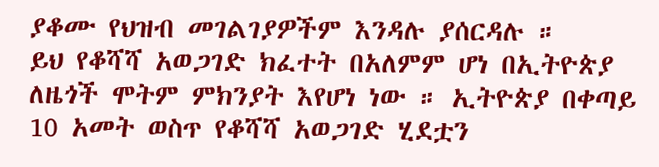ያቆሙ የህዝብ መገልገያዎችም እንዳሉ ያሰርዳሉ ።
ይህ የቆሻሻ አወጋገድ ክፈተት በአለምም ሆነ በኢትዮጵያ ለዜጎች ሞትም ምክንያት እየሆነ ነው ። ኢትዮጵያ በቀጣይ 10 አመት ወስጥ የቆሻሻ አወጋገድ ሂደቷን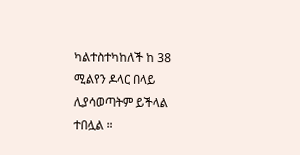ካልተስተካከለች ከ 38 ሚልየን ዶላር በላይ ሊያሳወጣትም ይችላል ተበሏል ።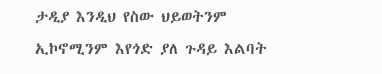ታዲያ እንዲህ የስው ህይወትንም ኢኮኖሚንም እየጎድ ያለ ጉዳይ እልባት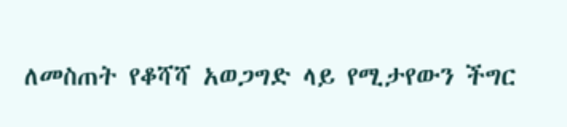ለመስጠት የቆሻሻ አወጋግድ ላይ የሚታየውን ችግር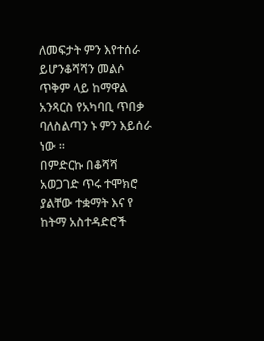ለመፍታት ምን እየተሰራ ይሆንቆሻሻን መልሶ ጥቅም ላይ ከማዋል አንጻርስ የአካባቢ ጥበቃ ባለስልጣን ኑ ምን እይሰራ ነው ።
በምድርኩ በቆሻሻ አወጋገድ ጥሩ ተሞክሮ ያልቸው ተቋማት እና የ ከትማ አስተዳድሮች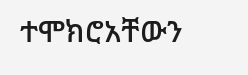ተሞክሮአቸውን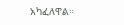አካፈለዋል።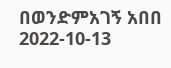በወንድምአገኝ አበበ
2022-10-13